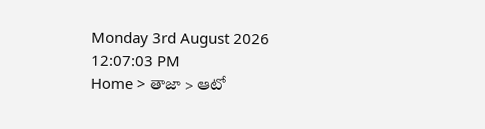Monday 3rd August 2026
12:07:03 PM
Home > తాజా > ఆటో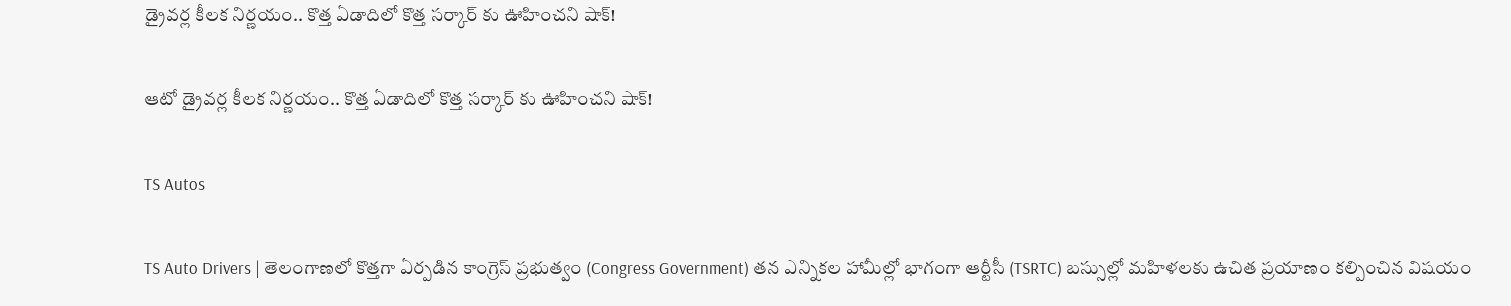డ్రైవర్ల కీలక నిర్ణయం.. కొత్త ఏడాదిలో కొత్త సర్కార్ కు ఊహించని షాక్!

ఆటో డ్రైవర్ల కీలక నిర్ణయం.. కొత్త ఏడాదిలో కొత్త సర్కార్ కు ఊహించని షాక్!

TS Autos

TS Auto Drivers | తెలంగాణలో కొత్తగా ఏర్పడిన కాంగ్రెస్ ప్రభుత్వం (Congress Government) తన ఎన్నికల హామీల్లో భాగంగా ఆర్టీసీ (TSRTC) బస్సుల్లో మహిళలకు ఉచిత ప్రయాణం కల్పించిన విషయం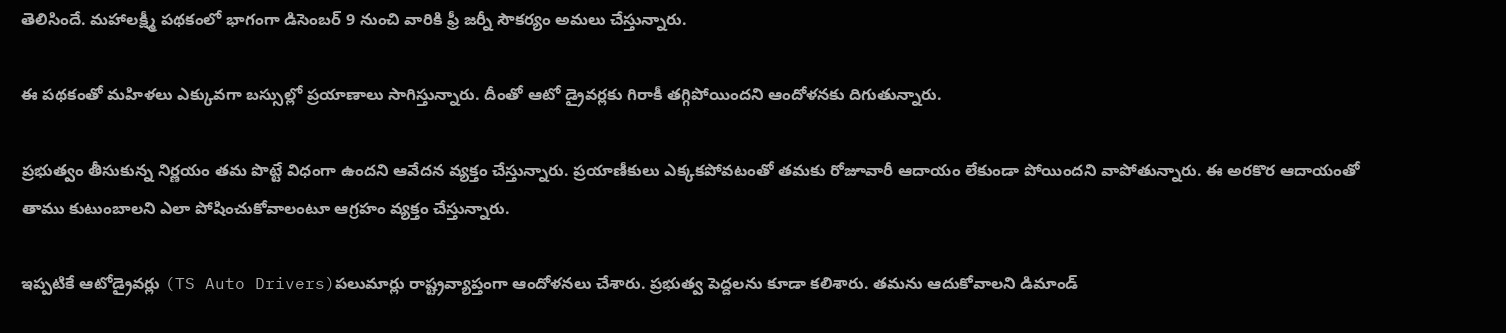తెలిసిందే. మహాలక్ష్మీ పథకంలో భాగంగా డిసెంబర్ 9 నుంచి వారికి ఫ్రీ జర్నీ సౌకర్యం అమలు చేస్తున్నారు.

ఈ పథకంతో మహిళలు ఎక్కువగా బస్సుల్లో ప్రయాణాలు సాగిస్తున్నారు. దీంతో ఆటో డ్రైవర్లకు గిరాకీ తగ్గిపోయిందని ఆందోళనకు దిగుతున్నారు.

ప్రభుత్వం తీసుకున్న నిర్ణయం తమ పొట్టే విధంగా ఉందని ఆవేదన వ్యక్తం చేస్తున్నారు. ప్రయాణీకులు ఎక్కకపోవటంతో తమకు రోజూవారీ ఆదాయం లేకుండా పోయిందని వాపోతున్నారు. ఈ అరకొర ఆదాయంతో తాము కుటుంబాలని ఎలా పోషించుకోవాలంటూ ఆగ్రహం వ్యక్తం చేస్తున్నారు.

ఇప్పటికే ఆటోడ్రైవర్లు (TS Auto Drivers)పలుమార్లు రాష్ట్రవ్యాప్తంగా ఆందోళనలు చేశారు. ప్రభుత్వ పెద్దలను కూడా కలిశారు. తమను ఆదుకోవాలని డిమాండ్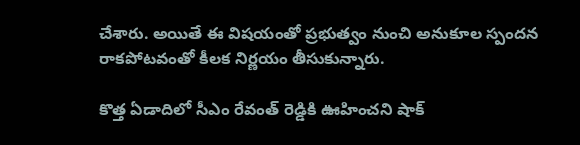చేశారు. అయితే ఈ విషయంతో ప్రభుత్వం నుంచి అనుకూల స్పందన రాకపోటవంతో కీలక నిర్ణయం తీసుకున్నారు.

కొత్త ఏడాదిలో సీఎం రేవంత్ రెడ్డికి ఊహించని షాక్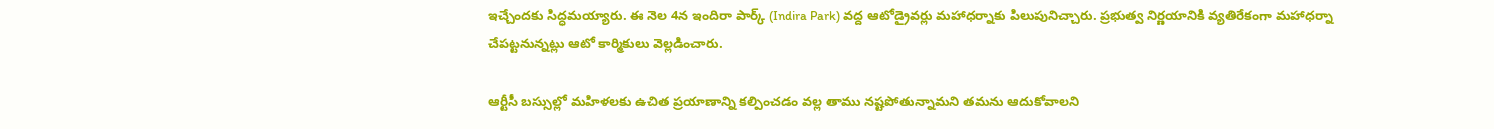ఇచ్చేందకు సిద్ధమయ్యారు. ఈ నెల 4న ఇందిరా పార్క్ (Indira Park) వద్ద ఆటోడ్రైవర్లు మహాధర్నాకు పిలుపునిచ్చారు. ప్రభుత్వ నిర్ణయానికి వ్యతిరేకంగా మహాధర్నా చేపట్టనున్నట్లు ఆటో కార్మికులు వెల్లడించారు.

ఆర్టీసీ బస్సుల్లో మహిళలకు ఉచిత ప్రయాణాన్ని కల్పించడం వల్ల తాము నష్టపోతున్నామని తమను ఆదుకోవాలని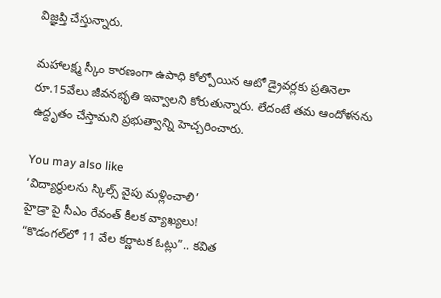విజ్ఞప్తి చేస్తున్నారు.

మహాలక్ష్మ స్కీం కారణంగా ఉపాధి కోల్పోయిన ఆటో డ్రైవర్లకు ప్రతినెలా రూ.15వేలు జీవనభృతి ఇవ్వాలని కోరుతున్నారు. లేదంటే తమ ఆందోళనను ఉద్దృతం చేస్తామని ప్రభుత్వాన్ని హెచ్చరించారు.

You may also like
‘విద్యార్థులను స్కిల్స్ వైపు మళ్లించాలి’
హైడ్రా పై సీఎం రేవంత్ కీలక వ్యాఖ్యలు!
“కొడంగల్‌లో 11 వేల కర్ణాటక ఓట్లు”.. కవిత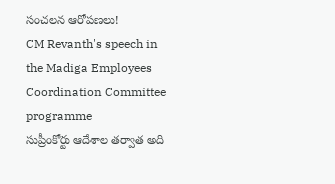సంచలన ఆరోపణలు!
CM Revanth's speech in the Madiga Employees Coordination Committee programme
సుప్రీంకోర్టు ఆదేశాల తర్వాత అది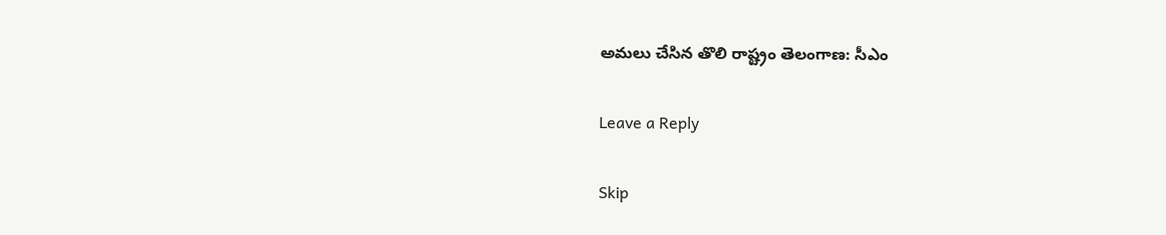అమలు చేసిన తొలి రాష్ట్రం తెలంగాణ: సీఎం

Leave a Reply

Skip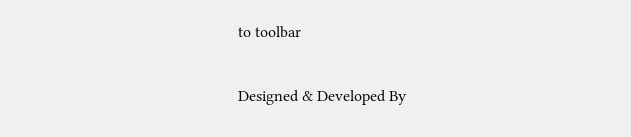to toolbar

Designed & Developed By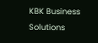KBK Business Solutions